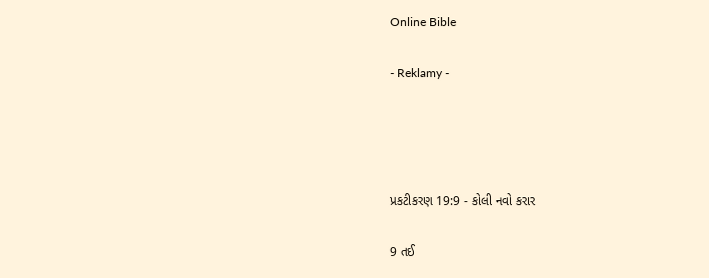Online Bible

- Reklamy -




પ્રકટીકરણ 19:9 - કોલી નવો કરાર

9 તઈ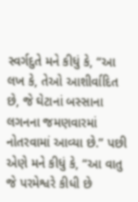સ્વર્ગદુતે મને કીધું કે, “આ લખ કે, તેઓ આશીર્વાદિત છે, જે ઘેટાનાં બસ્સાના લગનના જમણવારમાં નોતરવામાં આવ્યા છે.” પછી એણે મને કીધું કે, “આ વાતુ જે પરમેશ્વરે કીધી છે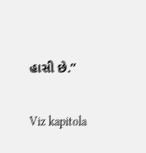હાસી છે.”

Viz kapitola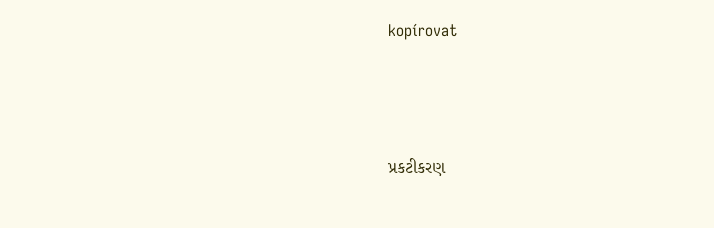kopírovat




પ્રકટીકરણ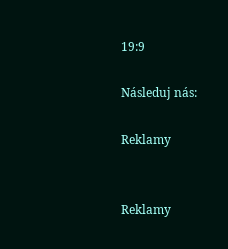19:9

Následuj nás:

Reklamy


Reklamy